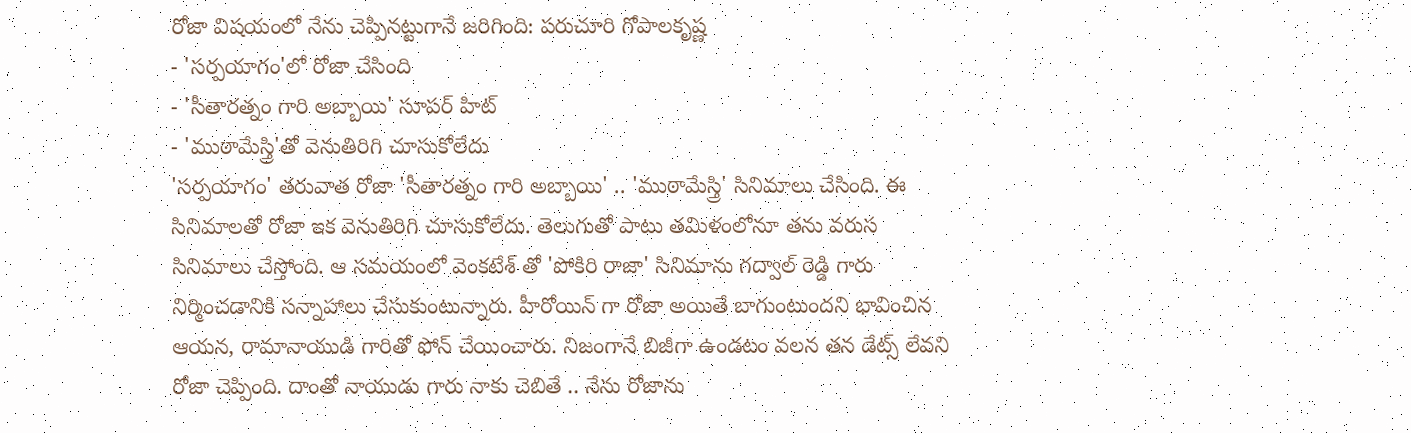రోజా విషయంలో నేను చెప్పినట్టుగానే జరిగింది: పరుచూరి గోపాలకృష్ణ
- 'సర్పయాగం'లో రోజా చేసింది
- 'సీతారత్నం గారి అబ్బాయి' సూపర్ హిట్
- 'ముఠామేస్త్రి'తో వెనుతిరిగి చూసుకోలేదు
'సర్పయాగం' తరువాత రోజా 'సీతారత్నం గారి అబ్బాయి' .. 'ముఠామేస్త్రి' సినిమాలు చేసింది. ఈ సినిమాలతో రోజా ఇక వెనుతిరిగి చూసుకోలేదు. తెలుగుతో పాటు తమిళంలోనూ తను వరుస సినిమాలు చేస్తోంది. ఆ సమయంలో వెంకటేశ్ తో 'పోకిరి రాజా' సినిమాను గద్వాల్ రెడ్డి గారు నిర్మించడానికి సన్నాహాలు చేసుకుంటున్నారు. హీరోయిన్ గా రోజా అయితే బాగుంటుందని భావించిన ఆయన, రామానాయుడి గారితో ఫోన్ చేయించారు. నిజంగానే బిజీగా ఉండటం వలన తన డేట్స్ లేవని రోజా చెప్పింది. దాంతో నాయుడు గారు నాకు చెబితే .. నేను రోజాను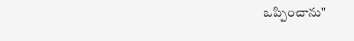ఒప్పించాను"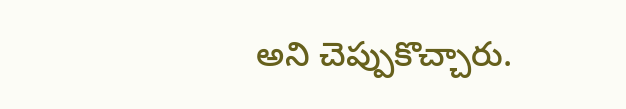అని చెప్పుకొచ్చారు.